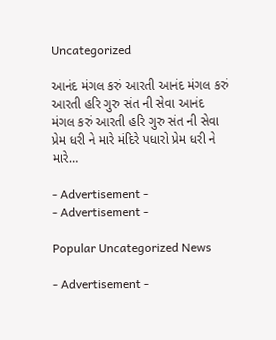Uncategorized

આનંદ મંગલ કરું આરતી આનંદ મંગલ કરું આરતી હરિ ગુરુ સંત ની સેવા આનંદ મંગલ કરું આરતી હરિ ગુરુ સંત ની સેવા પ્રેમ ધરી ને મારે મંદિરે પધારો પ્રેમ ધરી ને મારે…

- Advertisement -
- Advertisement -

Popular Uncategorized News

- Advertisement -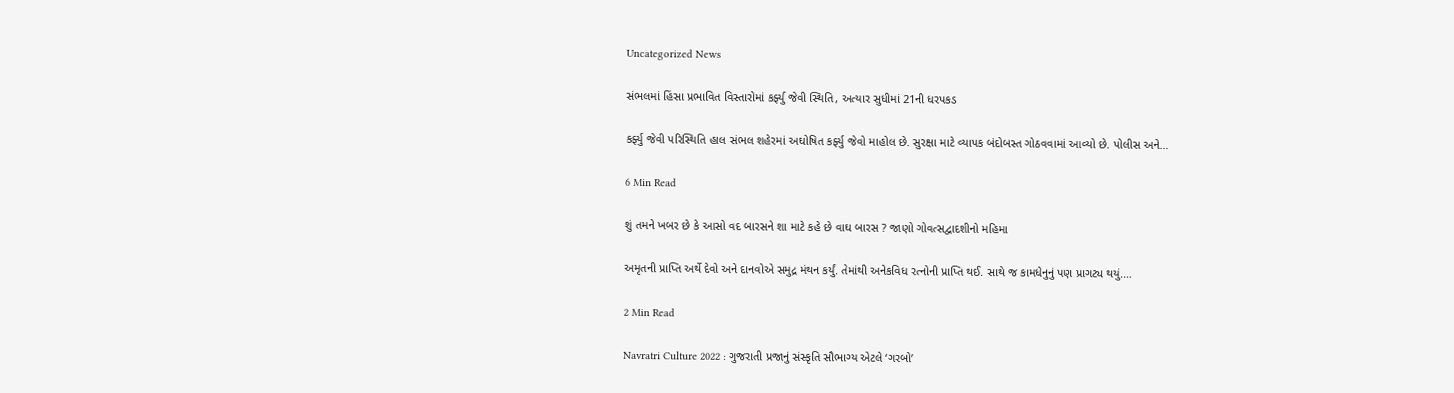Uncategorized News

સંભલમાં હિંસા પ્રભાવિત વિસ્તારોમાં કર્ફ્યુ જેવી સ્થિતિ, અત્યાર સુધીમાં 21ની ધરપકડ

કર્ફ્યુ જેવી પરિસ્થિતિ હાલ સંભલ શહેરમાં અઘોષિત કર્ફ્યુ જેવો માહોલ છે. સુરક્ષા માટે વ્યાપક બંદોબસ્ત ગોઠવવામાં આવ્યો છે. પોલીસ અને…

6 Min Read

શું તમને ખબર છે કે આસો વદ બારસને શા માટે કહે છે વાઘ બારસ ? જાણો ગોવત્સદ્વાદશીનો મહિમા

અમૃતની પ્રાપ્તિ અર્થે દેવો અને દાનવોએ સમુદ્ર મંથન કર્યું. તેમાંથી અનેકવિધ રત્નોની પ્રાપ્તિ થઈ. સાથે જ કામધેનુનું પણ પ્રાગટ્ય થયું.…

2 Min Read

Navratri Culture 2022 : ગુજરાતી પ્રજાનું સંસ્કૃતિ સૌભાગ્ય એટલે ‘ગરબો’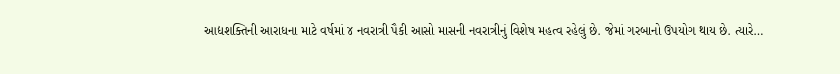આદ્યશક્તિની આરાધના માટે વર્ષમાં ૪ નવરાત્રી પૈકી આસો માસની નવરાત્રીનું વિશેષ મહત્વ રહેલું છે. જેમાં ગરબાનો ઉપયોગ થાય છે. ત્યારે…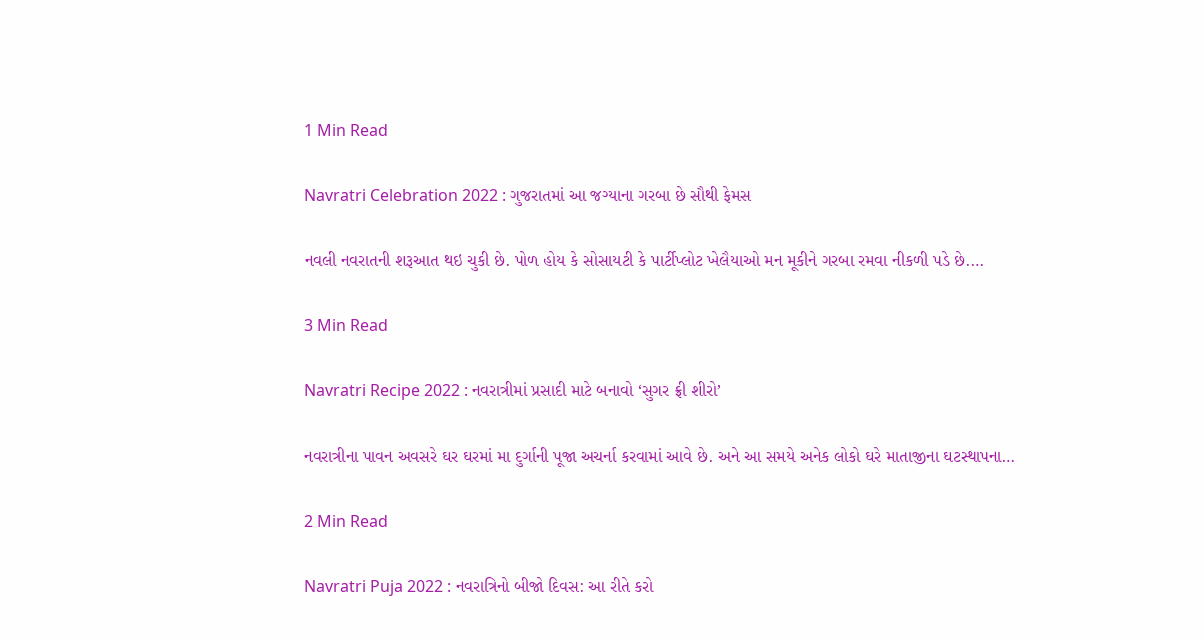1 Min Read

Navratri Celebration 2022 : ગુજરાતમાં આ જગ્યાના ગરબા છે સૌથી ફેમસ

નવલી નવરાતની શરૂઆત થઇ ચુકી છે. પોળ હોય કે સોસાયટી કે પાર્ટીપ્લોટ ખેલૈયાઓ મન મૂકીને ગરબા રમવા નીકળી પડે છે.…

3 Min Read

Navratri Recipe 2022 : નવરાત્રીમાં પ્રસાદી માટે બનાવો ‘સુગર ફ્રી શીરો’

નવરાત્રીના પાવન અવસરે ઘર ઘરમાં મા દુર્ગાની પૂજા અચર્ના કરવામાં આવે છે. અને આ સમયે અનેક લોકો ઘરે માતાજીના ઘટસ્થાપના…

2 Min Read

Navratri Puja 2022 : નવરાત્રિનો બીજો દિવસ: આ રીતે કરો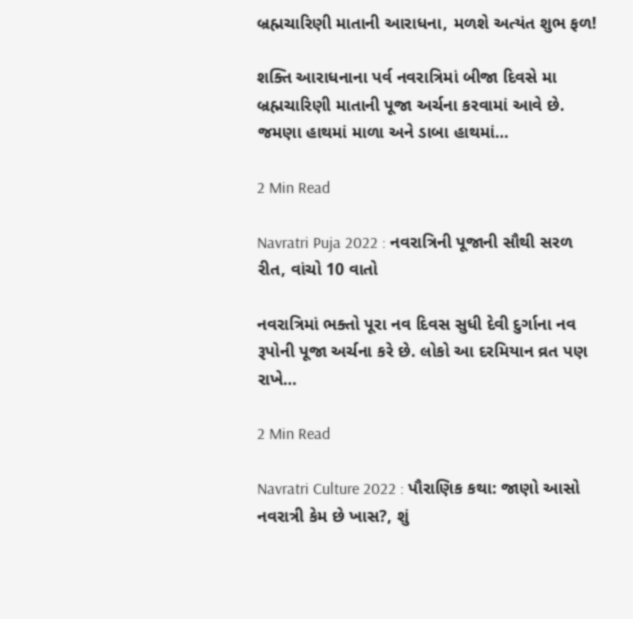બ્રહ્મચારિણી માતાની આરાધના, મળશે અત્યંત શુભ ફળ!

શક્તિ આરાધનાના પર્વ નવરાત્રિમાં બીજા દિવસે મા બ્રહ્મચારિણી માતાની પૂજા અર્ચના કરવામાં આવે છે. જમણા હાથમાં માળા અને ડાબા હાથમાં…

2 Min Read

Navratri Puja 2022 : નવરાત્રિની પૂજાની સૌથી સરળ રીત, વાંચો 10 વાતો

નવરાત્રિમાં ભક્તો પૂરા નવ દિવસ સુધી દેવી દુર્ગાના નવ રૂપોની પૂજા અર્ચના કરે છે. લોકો આ દરમિયાન વ્રત પણ રાખે…

2 Min Read

Navratri Culture 2022 : પૌરાણિક કથા: જાણો આસો નવરાત્રી કેમ છે ખાસ?, શું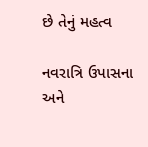છે તેનું મહત્વ

નવરાત્રિ ઉપાસના અને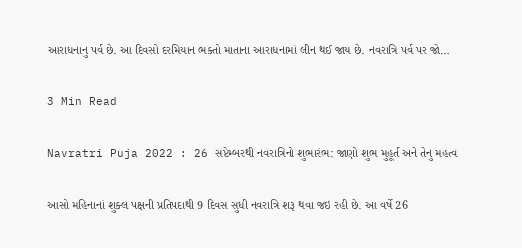આરાધનાનુ પર્વ છે. આ દિવસો દરમિયાન ભક્તો માતાના આરાધનામાં લીન થઈ જાય છે. નવરાત્રિ પર્વ પર જો…

3 Min Read

Navratri Puja 2022 : 26 સપ્ટેમ્બરથી નવરાત્રિનો શુભારંભ: જાણો શુભ મુહૂર્ત અને તેનુ મહત્વ

આસો મહિનાનાં શુક્લ પક્ષની પ્રતિપદાથી 9 દિવસ સુધી નવરાત્રિ શરૂ થવા જઇ રહી છે. આ વર્ષે 26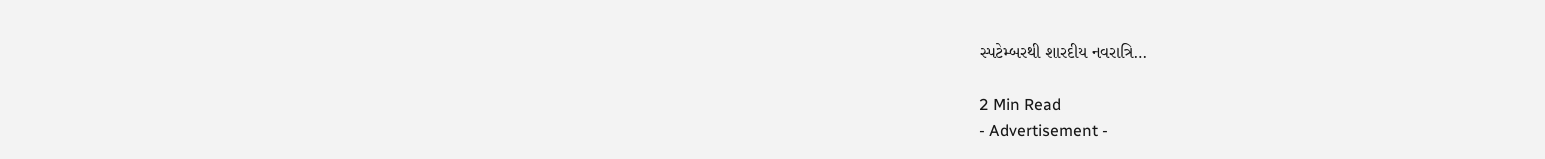સ્પટેમ્બરથી શારદીય નવરાત્રિ…

2 Min Read
- Advertisement -